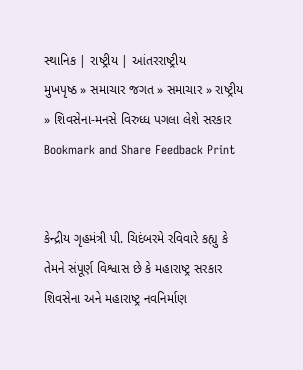સ્થાનિક | રાષ્ટ્રીય | આંતરરાષ્ટ્રીય
મુખપૃષ્ઠ » સમાચાર જગત » સમાચાર » રાષ્ટ્રીય » શિવસેના-મનસે વિરુધ્ધ પગલા લેશે સરકાર
Bookmark and Share Feedback Print


કેન્દ્રીય ગૃહમંત્રી પી. ચિદંબરમે રવિવારે કહ્યુ કે તેમને સંપૂર્ણ વિશ્વાસ છે કે મહારાષ્ટ્ર સરકાર શિવસેના અને મહારાષ્ટ્ર નવનિર્માણ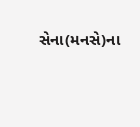સેના(મનસે)ના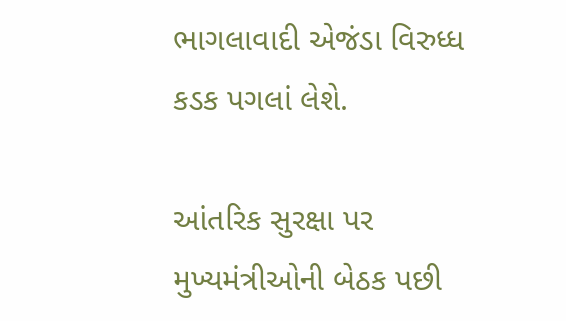ભાગલાવાદી એજંડા વિરુધ્ધ કડક પગલાં લેશે.

આંતરિક સુરક્ષા પર મુખ્યમંત્રીઓની બેઠક પછી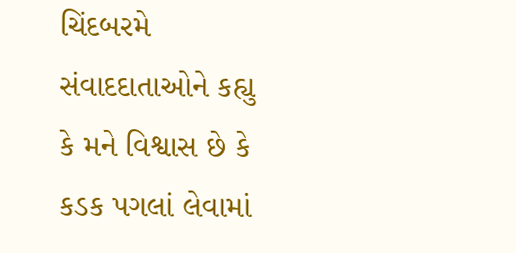ચિંદબરમે સંવાદદાતાઓને કહ્યુ કે મને વિશ્વાસ છે કે કડક પગલાં લેવામાં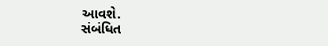આવશે.
સંબંધિત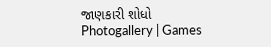જાણકારી શોધો
Photogallery | Games